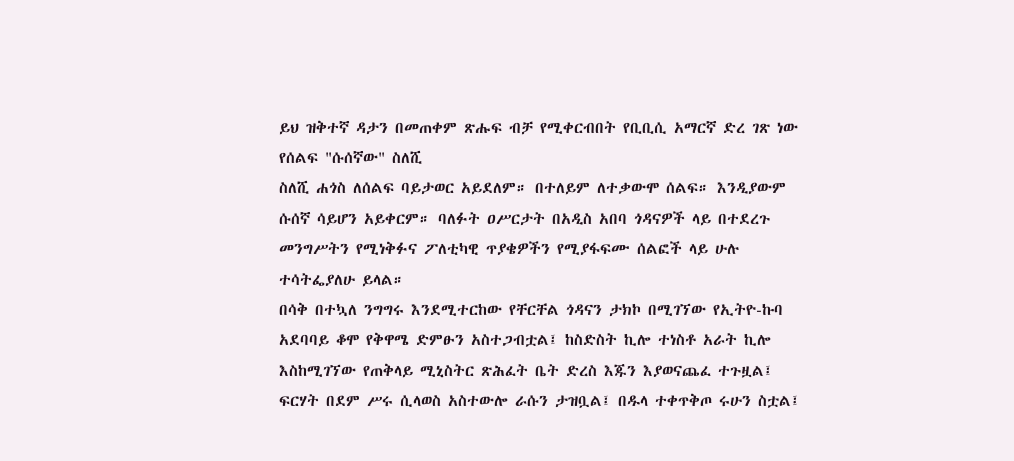ይህ ዝቅተኛ ዳታን በመጠቀም ጽሑፍ ብቻ የሚቀርብበት የቢቢሲ አማርኛ ድረ ገጽ ነው
የሰልፍ "ሱሰኛው" ስለሺ
ስለሺ ሐጎስ ለሰልፍ ባይታወር አይደለም። በተለይም ለተቃውሞ ሰልፍ። እንዲያውም ሱሰኛ ሳይሆን አይቀርም። ባለፉት ዐሥርታት በአዲስ አበባ ጎዳናዎች ላይ በተደረጉ መንግሥትን የሚነቅፉና ፖለቲካዊ ጥያቄዎችን የሚያፋፍሙ ሰልፎች ላይ ሁሉ ተሳትፌያለሁ ይላል።
በሳቅ በተኳለ ንግግሩ እንደሚተርከው የቸርቸል ጎዳናን ታክኮ በሚገኘው የኢትዮ-ኩባ አደባባይ ቆሞ የቅዋሜ ድምፁን አስተጋብቷል፤ ከስድስት ኪሎ ተነስቶ አራት ኪሎ እስከሚገኘው የጠቅላይ ሚኒስትር ጽሕፈት ቤት ድረስ እጁን እያወናጨፈ ተጉዟል፤ ፍርሃት በደም ሥሩ ሲላወስ አስተውሎ ራሱን ታዝቧል፤ በዱላ ተቀጥቅጦ ሩሁን ስቷል፤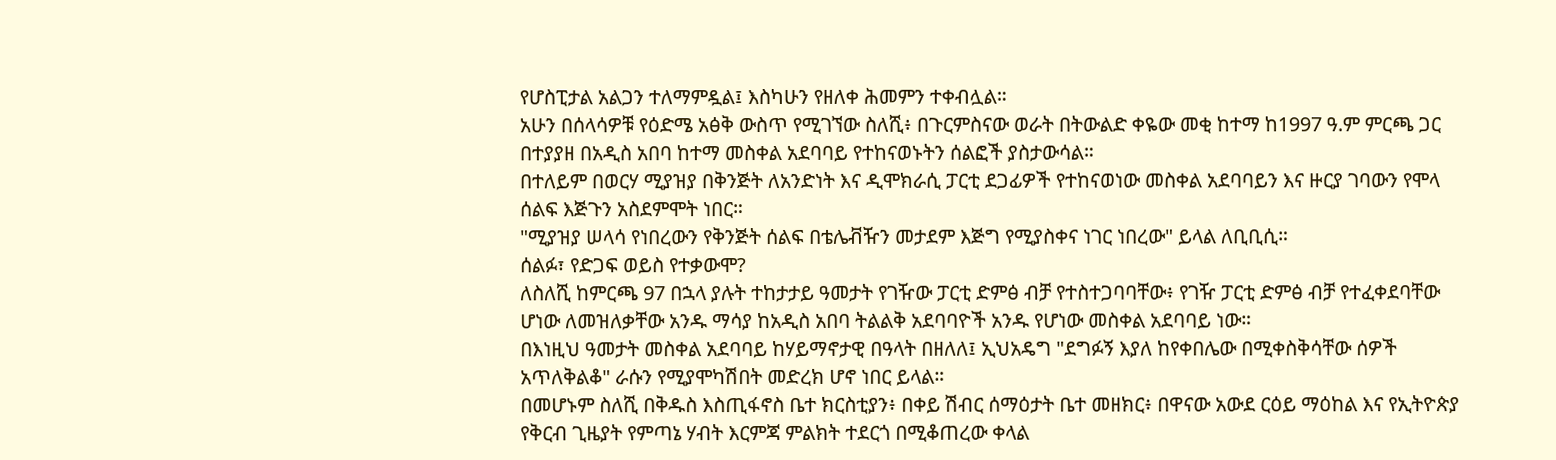የሆስፒታል አልጋን ተለማምዷል፤ እስካሁን የዘለቀ ሕመምን ተቀብሏል።
አሁን በሰላሳዎቹ የዕድሜ አፅቅ ውስጥ የሚገኘው ስለሺ፥ በጉርምስናው ወራት በትውልድ ቀዬው መቂ ከተማ ከ1997 ዓ.ም ምርጫ ጋር በተያያዘ በአዲስ አበባ ከተማ መስቀል አደባባይ የተከናወኑትን ሰልፎች ያስታውሳል።
በተለይም በወርሃ ሚያዝያ በቅንጅት ለአንድነት እና ዲሞክራሲ ፓርቲ ደጋፊዎች የተከናወነው መስቀል አደባባይን እና ዙርያ ገባውን የሞላ ሰልፍ እጅጉን አስደምሞት ነበር።
"ሚያዝያ ሠላሳ የነበረውን የቅንጅት ሰልፍ በቴሌቭዥን መታደም እጅግ የሚያስቀና ነገር ነበረው" ይላል ለቢቢሲ።
ሰልፉ፣ የድጋፍ ወይስ የተቃውሞ?
ለስለሺ ከምርጫ 97 በኋላ ያሉት ተከታታይ ዓመታት የገዥው ፓርቲ ድምፅ ብቻ የተስተጋባባቸው፥ የገዥ ፓርቲ ድምፅ ብቻ የተፈቀደባቸው ሆነው ለመዝለቃቸው አንዱ ማሳያ ከአዲስ አበባ ትልልቅ አደባባዮች አንዱ የሆነው መስቀል አደባባይ ነው።
በእነዚህ ዓመታት መስቀል አደባባይ ከሃይማኖታዊ በዓላት በዘለለ፤ ኢህአዴግ "ደግፉኝ እያለ ከየቀበሌው በሚቀስቅሳቸው ሰዎች አጥለቅልቆ" ራሱን የሚያሞካሽበት መድረክ ሆኖ ነበር ይላል።
በመሆኑም ስለሺ በቅዱስ እስጢፋኖስ ቤተ ክርስቲያን፥ በቀይ ሽብር ሰማዕታት ቤተ መዘክር፥ በዋናው አውደ ርዕይ ማዕከል እና የኢትዮጵያ የቅርብ ጊዜያት የምጣኔ ሃብት እርምጃ ምልክት ተደርጎ በሚቆጠረው ቀላል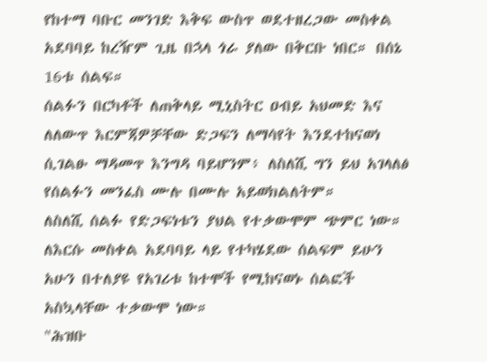የከተማ ባቡር መንገድ እቅፍ ውስጥ ወደተዘረጋው መስቀል አደባባይ ከረዥም ጊዜ በኋላ ጎራ ያለው በቅርቡ ነበር። በሰኔ 16ቱ ሰልፍ።
ሰልፉን በርካቶች ለጠቅላይ ሚኒስትር ዐብይ አህመድ እና ለለውጥ እርምጃዎቻቸው ድጋፍን ለማሳየት እንደተከናወነ ሲገልፁ ማዳመጥ እንግዳ ባይሆንም፥ ለስለሺ ግን ይህ አገላለፅ የሰልፉን መንፈስ ሙሉ በሙሉ አይወክልለትም።
ለስለሺ ሰልፉ የድጋፍነቱን ያህል የተቃውሞም ጭምር ነው።
ለእርሱ መስቀል አደባባይ ላይ የተካሄደው ሰልፍም ይሁን አሁን በተለያዩ የአገሪቱ ከተሞች የሚከናወኑ ሰልፎች አስኳላቸው ተቃውሞ ነው።
"ሕዝቡ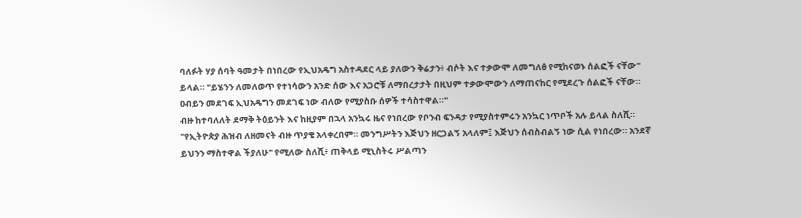ባለፉት ሃያ ሰባት ዓመታት በነበረው የኢህአዴግ አስተዳደር ላይ ያለውን ቅሬታን፥ ብሶት እና ተቃውሞ ለመግለፅ የሚከናወኑ ሰልፎች ናቸው" ይላል። "ይሄንን ለመለወጥ የተነሳውን አንድ ሰው እና አጋሮቹ ለማበረታታት በዚህም ተቃውሞውን ለማጠናከር የሚደረጉ ሰልፎች ናቸው። ዐብይን መደገፍ ኢህአዴግን መደገፍ ነው ብለው የሚያስቡ ሰዎች ተሳስተዋል።"
ብዙ ከተባለለት ደማቅ ትዕይንት እና ከዚያም በኋላ አንኳሩ ዜና የነበረው የቦንብ ፍንዳታ የሚያስተምሩን አንኳር ነጥቦች አሉ ይላል ስለሺ።
"የኢትዮጵያ ሕዝብ ለዘመናት ብዙ ጥያቄ አላቀረበም። መንግሥትን እጅህን ዘርጋልኝ አላለም፤ እጅህን ሰብስብልኝ ነው ሲል የነበረው። አንደኛ ይህንን ማስተዋል ችያለሁ" የሚለው ስለሺ፥ ጠቅላይ ሚኒስትሩ ሥልጣን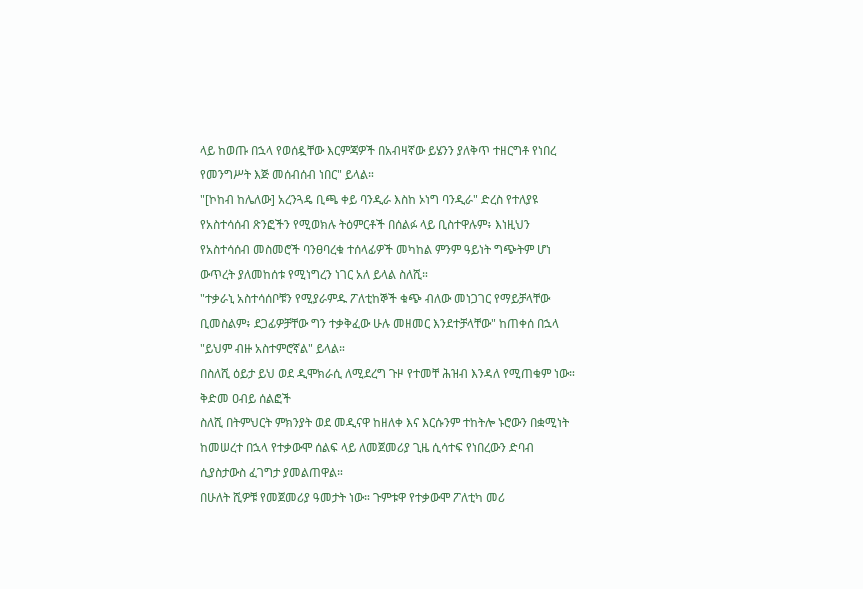ላይ ከወጡ በኋላ የወሰዷቸው እርምጃዎች በአብዛኛው ይሄንን ያለቅጥ ተዘርግቶ የነበረ የመንግሥት እጅ መሰብሰብ ነበር" ይላል።
"[ኮከብ ከሌለው] አረንጓዴ ቢጫ ቀይ ባንዲራ እስከ ኦነግ ባንዲራ" ድረስ የተለያዩ የአስተሳሰብ ጽንፎችን የሚወክሉ ትዕምርቶች በሰልፉ ላይ ቢስተዋሉም፥ እነዚህን የአስተሳሰብ መስመሮች ባንፀባረቁ ተሰላፊዎች መካከል ምንም ዓይነት ግጭትም ሆነ ውጥረት ያለመከሰቱ የሚነግረን ነገር አለ ይላል ስለሺ።
"ተቃራኒ አስተሳሰቦቹን የሚያራምዱ ፖለቲከኞች ቁጭ ብለው መነጋገር የማይቻላቸው ቢመስልም፥ ደጋፊዎቻቸው ግን ተቃቅፈው ሁሉ መዘመር እንደተቻላቸው" ከጠቀሰ በኋላ "ይህም ብዙ አስተምሮኛል" ይላል።
በስለሺ ዕይታ ይህ ወደ ዲሞክራሲ ለሚደረግ ጉዞ የተመቸ ሕዝብ እንዳለ የሚጠቁም ነው።
ቅድመ ዐብይ ሰልፎች
ስለሺ በትምህርት ምክንያት ወደ መዲናዋ ከዘለቀ እና እርሱንም ተከትሎ ኑሮውን በቋሚነት ከመሠረተ በኋላ የተቃውሞ ሰልፍ ላይ ለመጀመሪያ ጊዜ ሲሳተፍ የነበረውን ድባብ ሲያስታውስ ፈገግታ ያመልጠዋል።
በሁለት ሺዎቹ የመጀመሪያ ዓመታት ነው። ጉምቱዋ የተቃውሞ ፖለቲካ መሪ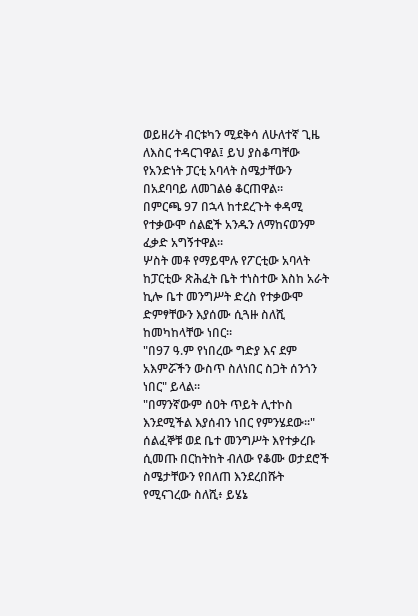ወይዘሪት ብርቱካን ሚደቅሳ ለሁለተኛ ጊዜ ለእስር ተዳርገዋል፤ ይህ ያስቆጣቸው የአንድነት ፓርቲ አባላት ስሜታቸውን በአደባባይ ለመገልፅ ቆርጠዋል።
በምርጫ 97 በኋላ ከተደረጉት ቀዳሚ የተቃውሞ ሰልፎች አንዱን ለማከናወንም ፈቃድ አግኝተዋል።
ሦስት መቶ የማይሞሉ የፖርቲው አባላት ከፓርቲው ጽሕፈት ቤት ተነስተው እስከ አራት ኪሎ ቤተ መንግሥት ድረስ የተቃውሞ ድምፃቸውን እያሰሙ ሲጓዙ ስለሺ ከመካከላቸው ነበር።
"በ97 ዓ.ም የነበረው ግድያ እና ደም አእምሯችን ውስጥ ስለነበር ስጋት ሰንጎን ነበር" ይላል።
"በማንኛውም ሰዐት ጥይት ሊተኮስ እንደሚችል እያሰብን ነበር የምንሄደው።"
ሰልፈኞቹ ወደ ቤተ መንግሥት እየተቃረቡ ሲመጡ በርከትከት ብለው የቆሙ ወታደሮች ስሜታቸውን የበለጠ እንደረበሹት የሚናገረው ስለሺ፥ ይሄኔ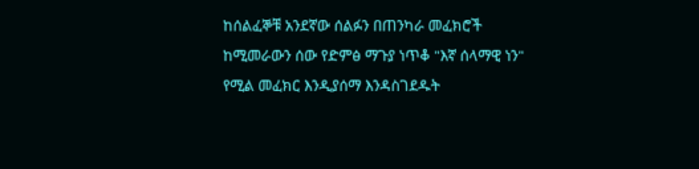ከሰልፈኞቹ አንደኛው ሰልፉን በጠንካራ መፈክሮች ከሚመራውን ሰው የድምፅ ማጉያ ነጥቆ "እኛ ሰላማዊ ነን" የሚል መፈክር እንዲያሰማ እንዳስገደዱት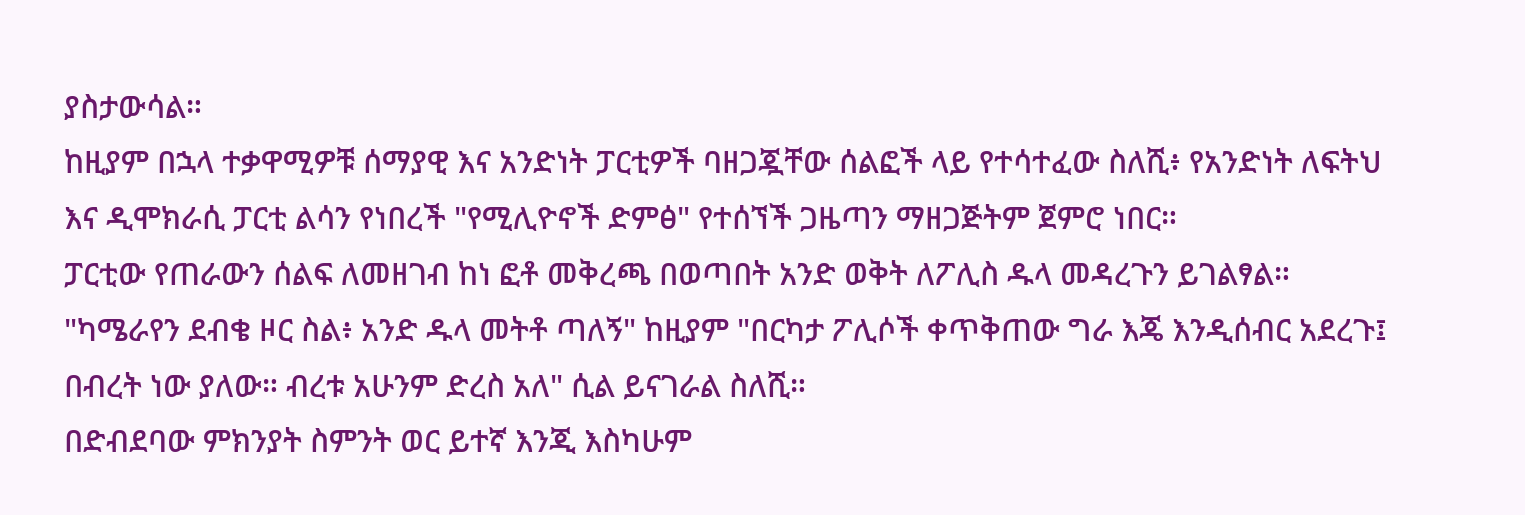ያስታውሳል።
ከዚያም በኋላ ተቃዋሚዎቹ ሰማያዊ እና አንድነት ፓርቲዎች ባዘጋጇቸው ሰልፎች ላይ የተሳተፈው ስለሺ፥ የአንድነት ለፍትህ እና ዲሞክራሲ ፓርቲ ልሳን የነበረች "የሚሊዮኖች ድምፅ" የተሰኘች ጋዜጣን ማዘጋጅትም ጀምሮ ነበር።
ፓርቲው የጠራውን ሰልፍ ለመዘገብ ከነ ፎቶ መቅረጫ በወጣበት አንድ ወቅት ለፖሊስ ዱላ መዳረጉን ይገልፃል።
"ካሜራየን ደብቄ ዞር ስል፥ አንድ ዱላ መትቶ ጣለኝ" ከዚያም "በርካታ ፖሊሶች ቀጥቅጠው ግራ እጄ እንዲሰብር አደረጉ፤ በብረት ነው ያለው። ብረቱ አሁንም ድረስ አለ" ሲል ይናገራል ስለሺ።
በድብደባው ምክንያት ስምንት ወር ይተኛ እንጂ እስካሁም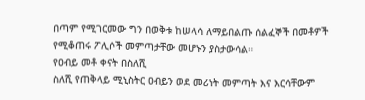በጣም የሚገርመው ግን በወቅቱ ከሠላሳ ለማይበልጡ ሰልፈኞች በመቶዎች የሚቆጠሩ ፖሊሶች መምጣታቸው መሆኑን ያስታውሳል።
የዐብይ መቶ ቀናት በስለሺ
ስለሺ የጠቅላይ ሚኒስትር ዐብይን ወደ መሪነት መምጣት እና እርሳቸውም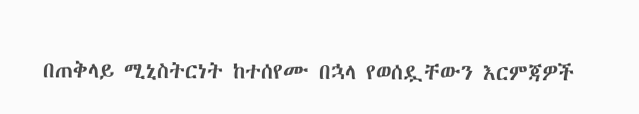በጠቅላይ ሚኒስትርነት ከተሰየሙ በኋላ የወሰዷቸውን እርምጃዎች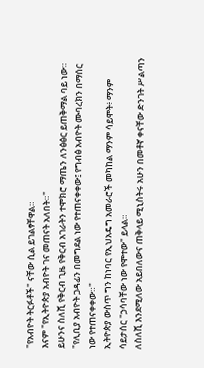"የአብዮት ትርፉቶች" ናቸው ሲል ይገልፃቸዋል።
እናም "የኢትዮጵያ አብዮት ገና መጠናት አለበት።"
ይሁንና ስለሺ የቅርብ ጊዜ የቅርብ አገራትን ተሞክሮ ማጤን ለንፅፅር ይጠቅማል ባይ ነው።
"የሊቢያ አብዮት ጋዳፊን በመግደል ነው የተጠናቀቀው፤ የግብፅ አብዮት ሙባረክን በማሰር ነው የተጠናቀቀው።"
ኢትዮጵያ ውስጥ ግን ከነባር የኢህአዴግ አመራሮች መካከል ማንም ሳይሞት፥ ማንም ሳይታሰር "ኃሳባቸው ነው የሞተው" ይላል።
ለስለሺ እንደሚለው አይበለውና ጠቅላይ ሚኒስትሩ አሁን በመቶኛ ቀናቸው ድንገት ሥልጣን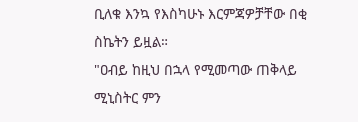ቢለቁ እንኳ የእስካሁኑ እርምጃዎቻቸው በቂ ስኬትን ይዟል።
"ዐብይ ከዚህ በኋላ የሚመጣው ጠቅላይ ሚኒስትር ምን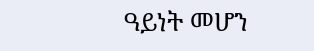ዓይነት መሆን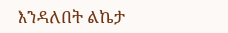እንዳለበት ልኬታ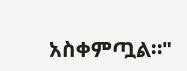አስቀምጧል።"